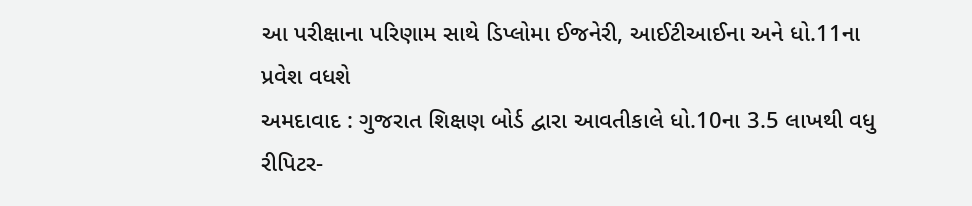આ પરીક્ષાના પરિણામ સાથે ડિપ્લોમા ઈજનેરી, આઈટીઆઈના અને ધો.11ના પ્રવેશ વધશે
અમદાવાદ : ગુજરાત શિક્ષણ બોર્ડ દ્વારા આવતીકાલે ધો.10ના 3.5 લાખથી વધુ રીપિટર-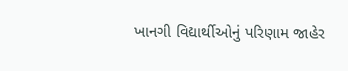ખાનગી વિદ્યાર્થીઓનું પરિણામ જાહેર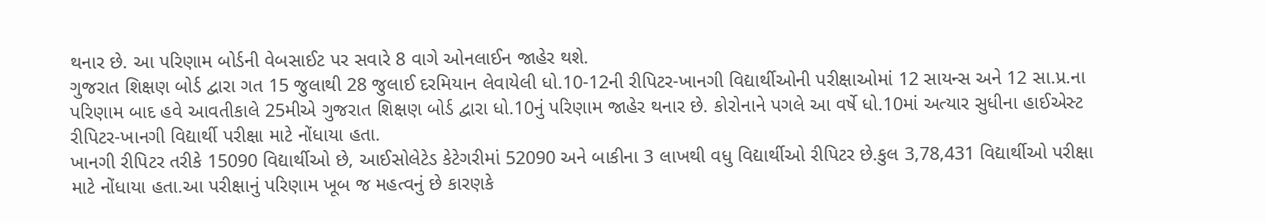થનાર છે. આ પરિણામ બોર્ડની વેબસાઈટ પર સવારે 8 વાગે ઓનલાઈન જાહેર થશે.
ગુજરાત શિક્ષણ બોર્ડ દ્વારા ગત 15 જુલાથી 28 જુલાઈ દરમિયાન લેવાયેલી ધો.10-12ની રીપિટર-ખાનગી વિદ્યાર્થીઓની પરીક્ષાઓમાં 12 સાયન્સ અને 12 સા.પ્ર.ના પરિણામ બાદ હવે આવતીકાલે 25મીએ ગુજરાત શિક્ષણ બોર્ડ દ્વારા ધો.10નું પરિણામ જાહેર થનાર છે. કોરોનાને પગલે આ વર્ષે ધો.10માં અત્યાર સુધીના હાઈએસ્ટ રીપિટર-ખાનગી વિદ્યાર્થી પરીક્ષા માટે નોંધાયા હતા.
ખાનગી રીપિટર તરીકે 15090 વિદ્યાર્થીઓ છે, આઈસોલેટેડ કેટેગરીમાં 52090 અને બાકીના 3 લાખથી વધુ વિદ્યાર્થીઓ રીપિટર છે.કુલ 3,78,431 વિદ્યાર્થીઓ પરીક્ષા માટે નોંધાયા હતા.આ પરીક્ષાનું પરિણામ ખૂબ જ મહત્વનું છે કારણકે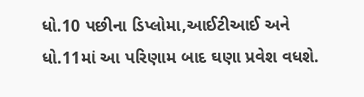ધો.10 પછીના ડિપ્લોમા,આઈટીઆઈ અને ધો.11માં આ પરિણામ બાદ ઘણા પ્રવેશ વધશે.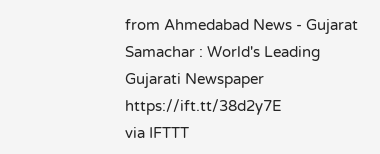from Ahmedabad News - Gujarat Samachar : World's Leading Gujarati Newspaper https://ift.tt/38d2y7E
via IFTTT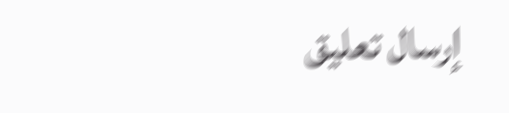إرسال تعليق